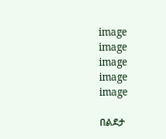image
image
image
image
image

በልደታ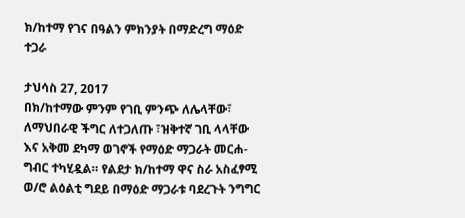ክ/ከተማ የገና በዓልን ምክንያት በማድረግ ማዕድ ተጋራ

ታህሳስ 27, 2017
በክ/ከተማው ምንም የገቢ ምንጭ ለሌላቸው፣ ለማህበራዊ ችግር ለተጋለጡ ፣ዝቅተኛ ገቢ ላላቸው እና አቅመ ደካማ ወገኖች የማዕድ ማጋራት መርሐ-ግብር ተካሂዷል። የልደታ ክ/ከተማ ዋና ስራ አስፈፃሚ ወ/ሮ ልዕልቲ ግደይ በማዕድ ማጋራቱ ባደረጉት ንግግር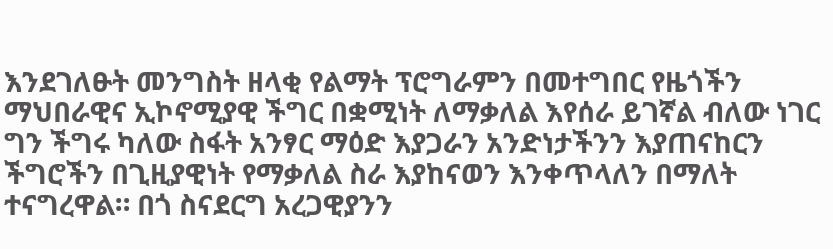እንደገለፁት መንግስት ዘላቂ የልማት ፕሮግራምን በመተግበር የዜጎችን ማህበራዊና ኢኮኖሚያዊ ችግር በቋሚነት ለማቃለል እየሰራ ይገኛል ብለው ነገር ግን ችግሩ ካለው ስፋት አንፃር ማዕድ እያጋራን አንድነታችንን እያጠናከርን ችግሮችን በጊዚያዊነት የማቃለል ስራ እያከናወን እንቀጥላለን በማለት ተናግረዋል። በጎ ስናደርግ አረጋዊያንን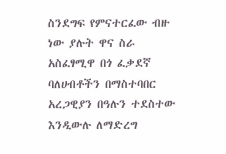ስንደግፍ የምናተርፈው ብዙ ነው ያሉት ዋና ስራ አስፈፃሚዋ በጎ ፈቃደኛ ባለሀብቶችን በማስተባበር አረጋዊያን በዓሉን ተደስተው እንዲውሉ ለማድረግ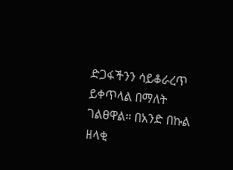ድጋፋችንን ሳይቆራረጥ ይቀጥላል በማለት ገልፀዋል። በአንድ በኩል ዘላቂ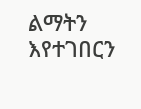ልማትን እየተገበርን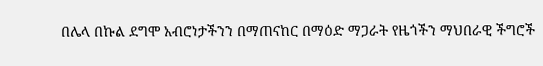በሌላ በኩል ደግሞ አብሮነታችንን በማጠናከር በማዕድ ማጋራት የዜጎችን ማህበራዊ ችግሮች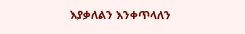እያቃለልን እንቀጥላለን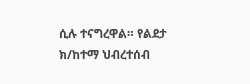ሲሉ ተናግረዋል። የልደታ ክ/ከተማ ህብረተሰብ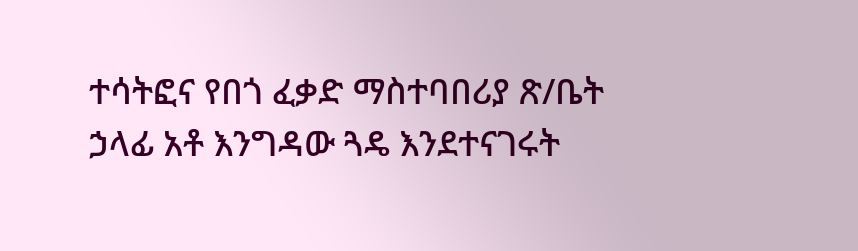ተሳትፎና የበጎ ፈቃድ ማስተባበሪያ ጽ/ቤት ኃላፊ አቶ እንግዳው ጓዴ እንደተናገሩት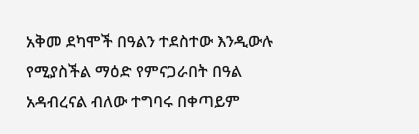አቅመ ደካሞች በዓልን ተደስተው እንዲውሉ የሚያስችል ማዕድ የምናጋራበት በዓል አዳብረናል ብለው ተግባሩ በቀጣይም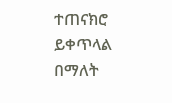ተጠናክሮ ይቀጥላል በማለት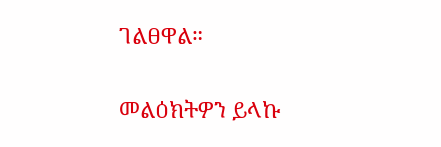ገልፀዋል።

መልዕክትዎን ይላኩ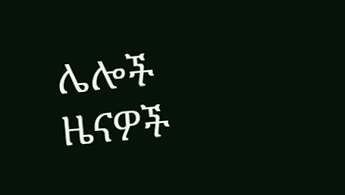ሌሎች ዜናዎች